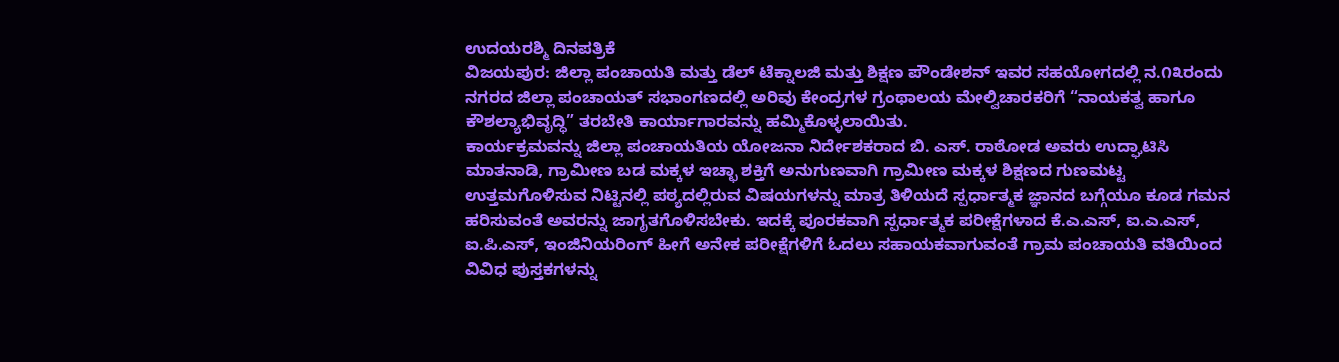ಉದಯರಶ್ಮಿ ದಿನಪತ್ರಿಕೆ
ವಿಜಯಪುರ: ಜಿಲ್ಲಾ ಪಂಚಾಯತಿ ಮತ್ತು ಡೆಲ್ ಟೆಕ್ನಾಲಜಿ ಮತ್ತು ಶಿಕ್ಷಣ ಪೌಂಡೇಶನ್ ಇವರ ಸಹಯೋಗದಲ್ಲಿ ನ.೧೩ರಂದು ನಗರದ ಜಿಲ್ಲಾ ಪಂಚಾಯತ್ ಸಭಾಂಗಣದಲ್ಲಿ ಅರಿವು ಕೇಂದ್ರಗಳ ಗ್ರಂಥಾಲಯ ಮೇಲ್ವಿಚಾರಕರಿಗೆ “ನಾಯಕತ್ವ ಹಾಗೂ ಕೌಶಲ್ಯಾಭಿವೃದ್ಧಿ” ತರಬೇತಿ ಕಾರ್ಯಾಗಾರವನ್ನು ಹಮ್ಮಿಕೊಳ್ಳಲಾಯಿತು.
ಕಾರ್ಯಕ್ರಮವನ್ನು ಜಿಲ್ಲಾ ಪಂಚಾಯತಿಯ ಯೋಜನಾ ನಿರ್ದೇಶಕರಾದ ಬಿ. ಎಸ್. ರಾಠೋಡ ಅವರು ಉದ್ಘಾಟಿಸಿ ಮಾತನಾಡಿ, ಗ್ರಾಮೀಣ ಬಡ ಮಕ್ಕಳ ಇಚ್ಛಾ ಶಕ್ತಿಗೆ ಅನುಗುಣವಾಗಿ ಗ್ರಾಮೀಣ ಮಕ್ಕಳ ಶಿಕ್ಷಣದ ಗುಣಮಟ್ಟ ಉತ್ತಮಗೊಳಿಸುವ ನಿಟ್ಟಿನಲ್ಲಿ ಪಠ್ಯದಲ್ಲಿರುವ ವಿಷಯಗಳನ್ನು ಮಾತ್ರ ತಿಳಿಯದೆ ಸ್ಪರ್ಧಾತ್ಮಕ ಜ್ಞಾನದ ಬಗ್ಗೆಯೂ ಕೂಡ ಗಮನ ಹರಿಸುವಂತೆ ಅವರನ್ನು ಜಾಗೃತಗೊಳಿಸಬೇಕು. ಇದಕ್ಕೆ ಪೂರಕವಾಗಿ ಸ್ಪರ್ಧಾತ್ಮಕ ಪರೀಕ್ಷೆಗಳಾದ ಕೆ.ಎ.ಎಸ್, ಐ.ಎ.ಎಸ್, ಐ.ಪಿ.ಎಸ್, ಇಂಜಿನಿಯರಿಂಗ್ ಹೀಗೆ ಅನೇಕ ಪರೀಕ್ಷೆಗಳಿಗೆ ಓದಲು ಸಹಾಯಕವಾಗುವಂತೆ ಗ್ರಾಮ ಪಂಚಾಯತಿ ವತಿಯಿಂದ ವಿವಿಧ ಪುಸ್ತಕಗಳನ್ನು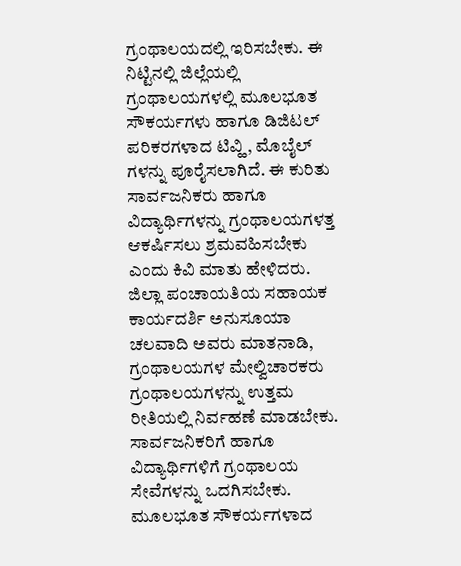ಗ್ರಂಥಾಲಯದಲ್ಲಿ ಇರಿಸಬೇಕು. ಈ ನಿಟ್ಟಿನಲ್ಲಿ ಜಿಲ್ಲೆಯಲ್ಲಿ ಗ್ರಂಥಾಲಯಗಳಲ್ಲಿ ಮೂಲಭೂತ ಸೌಕರ್ಯಗಳು ಹಾಗೂ ಡಿಜಿಟಲ್ ಪರಿಕರಗಳಾದ ಟಿವ್ಹಿ, ಮೊಬೈಲ್ ಗಳನ್ನು ಪೂರೈಸಲಾಗಿದೆ. ಈ ಕುರಿತು ಸಾರ್ವಜನಿಕರು ಹಾಗೂ ವಿದ್ಯಾರ್ಥಿಗಳನ್ನು ಗ್ರಂಥಾಲಯಗಳತ್ತ ಆಕರ್ಷಿಸಲು ಶ್ರಮವಹಿಸಬೇಕು ಎಂದು ಕಿವಿ ಮಾತು ಹೇಳಿದರು.
ಜಿಲ್ಲಾ ಪಂಚಾಯತಿಯ ಸಹಾಯಕ ಕಾರ್ಯದರ್ಶಿ ಅನುಸೂಯಾ ಚಲವಾದಿ ಅವರು ಮಾತನಾಡಿ, ಗ್ರಂಥಾಲಯಗಳ ಮೇಲ್ವಿಚಾರಕರು ಗ್ರಂಥಾಲಯಗಳನ್ನು ಉತ್ತಮ ರೀತಿಯಲ್ಲಿ ನಿರ್ವಹಣೆ ಮಾಡಬೇಕು. ಸಾರ್ವಜನಿಕರಿಗೆ ಹಾಗೂ ವಿದ್ಯಾರ್ಥಿಗಳಿಗೆ ಗ್ರಂಥಾಲಯ ಸೇವೆಗಳನ್ನು ಒದಗಿಸಬೇಕು. ಮೂಲಭೂತ ಸೌಕರ್ಯಗಳಾದ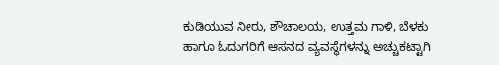ಕುಡಿಯುವ ನೀರು, ಶೌಚಾಲಯ, ಉತ್ತಮ ಗಾಳಿ, ಬೆಳಕು ಹಾಗೂ ಓದುಗರಿಗೆ ಆಸನದ ವ್ಯವಸ್ಥೆಗಳನ್ನು ಅಚ್ಚುಕಟ್ಟಾಗಿ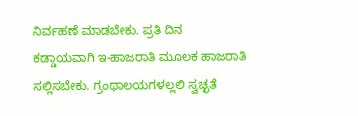ನಿರ್ವಹಣೆ ಮಾಡಬೇಕು. ಪ್ರತಿ ದಿನ ಕಡ್ಡಾಯವಾಗಿ ಇ-ಹಾಜರಾತಿ ಮೂಲಕ ಹಾಜರಾತಿ ಸಲ್ಲಿಸಬೇಕು. ಗ್ರಂಥಾಲಯಗಳಲ್ಲಲಿ ಸ್ವಚ್ಛತೆ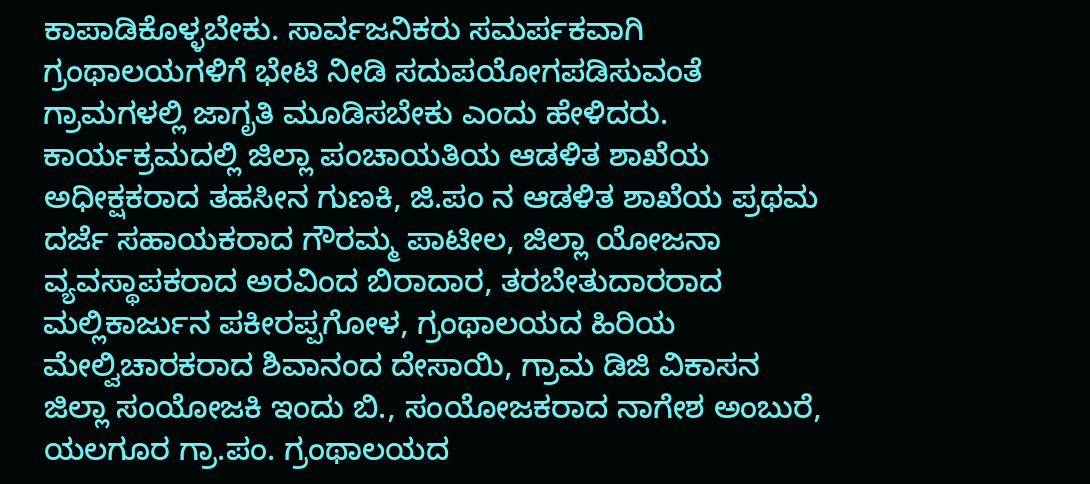ಕಾಪಾಡಿಕೊಳ್ಳಬೇಕು. ಸಾರ್ವಜನಿಕರು ಸಮರ್ಪಕವಾಗಿ ಗ್ರಂಥಾಲಯಗಳಿಗೆ ಭೇಟಿ ನೀಡಿ ಸದುಪಯೋಗಪಡಿಸುವಂತೆ ಗ್ರಾಮಗಳಲ್ಲಿ ಜಾಗೃತಿ ಮೂಡಿಸಬೇಕು ಎಂದು ಹೇಳಿದರು.
ಕಾರ್ಯಕ್ರಮದಲ್ಲಿ ಜಿಲ್ಲಾ ಪಂಚಾಯತಿಯ ಆಡಳಿತ ಶಾಖೆಯ ಅಧೀಕ್ಷಕರಾದ ತಹಸೀನ ಗುಣಕಿ, ಜಿ.ಪಂ ನ ಆಡಳಿತ ಶಾಖೆಯ ಪ್ರಥಮ ದರ್ಜೆ ಸಹಾಯಕರಾದ ಗೌರಮ್ಮ ಪಾಟೀಲ, ಜಿಲ್ಲಾ ಯೋಜನಾ ವ್ಯವಸ್ಥಾಪಕರಾದ ಅರವಿಂದ ಬಿರಾದಾರ, ತರಬೇತುದಾರರಾದ ಮಲ್ಲಿಕಾರ್ಜುನ ಪಕೀರಪ್ಪಗೋಳ, ಗ್ರಂಥಾಲಯದ ಹಿರಿಯ ಮೇಲ್ವಿಚಾರಕರಾದ ಶಿವಾನಂದ ದೇಸಾಯಿ, ಗ್ರಾಮ ಡಿಜಿ ವಿಕಾಸನ ಜಿಲ್ಲಾ ಸಂಯೋಜಕಿ ಇಂದು ಬಿ., ಸಂಯೋಜಕರಾದ ನಾಗೇಶ ಅಂಬುರೆ, ಯಲಗೂರ ಗ್ರಾ.ಪಂ. ಗ್ರಂಥಾಲಯದ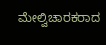ಮೇಲ್ವಿಚಾರಕರಾದ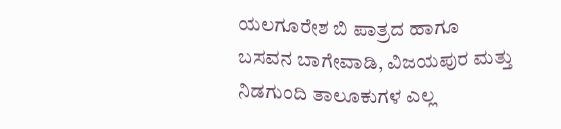ಯಲಗೂರೇಶ ಬಿ ಪಾತ್ರದ ಹಾಗೂ ಬಸವನ ಬಾಗೇವಾಡಿ, ವಿಜಯಪುರ ಮತ್ತು ನಿಡಗುಂದಿ ತಾಲೂಕುಗಳ ಎಲ್ಲ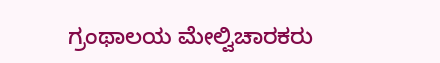ಗ್ರಂಥಾಲಯ ಮೇಲ್ವಿಚಾರಕರು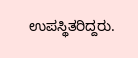ಉಪಸ್ಥಿತರಿದ್ದರು.